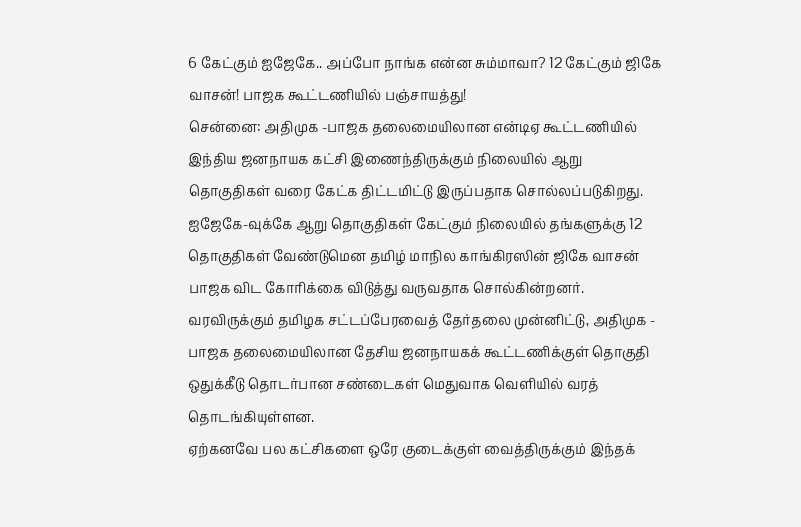6 கேட்கும் ஐஜேகே.. அப்போ நாங்க என்ன சும்மாவா? 12 கேட்கும் ஜிகே வாசன்! பாஜக கூட்டணியில் பஞ்சாயத்து!
சென்னை: அதிமுக -பாஜக தலைமையிலான என்டிஏ கூட்டணியில் இந்திய ஜனநாயக கட்சி இணைந்திருக்கும் நிலையில் ஆறு தொகுதிகள் வரை கேட்க திட்டமிட்டு இருப்பதாக சொல்லப்படுகிறது. ஐஜேகே-வுக்கே ஆறு தொகுதிகள் கேட்கும் நிலையில் தங்களுக்கு 12 தொகுதிகள் வேண்டுமென தமிழ் மாநில காங்கிரஸின் ஜிகே வாசன் பாஜக விட கோரிக்கை விடுத்து வருவதாக சொல்கின்றனர்.
வரவிருக்கும் தமிழக சட்டப்பேரவைத் தேர்தலை முன்னிட்டு, அதிமுக - பாஜக தலைமையிலான தேசிய ஜனநாயகக் கூட்டணிக்குள் தொகுதி ஒதுக்கீடு தொடர்பான சண்டைகள் மெதுவாக வெளியில் வரத் தொடங்கியுள்ளன.
ஏற்கனவே பல கட்சிகளை ஒரே குடைக்குள் வைத்திருக்கும் இந்தக்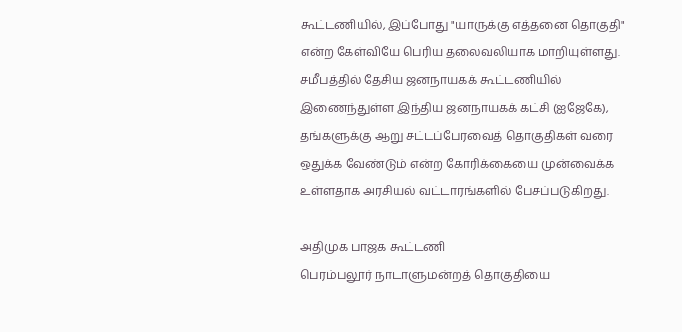கூட்டணியில், இப்போது "யாருக்கு எத்தனை தொகுதி" என்ற கேள்வியே பெரிய தலைவலியாக மாறியுள்ளது. சமீபத்தில் தேசிய ஜனநாயகக் கூட்டணியில் இணைந்துள்ள இந்திய ஜனநாயகக் கட்சி (ஐஜேகே), தங்களுக்கு ஆறு சட்டப்பேரவைத் தொகுதிகள் வரை ஒதுக்க வேண்டும் என்ற கோரிக்கையை முன்வைக்க உள்ளதாக அரசியல் வட்டாரங்களில் பேசப்படுகிறது.

அதிமுக பாஜக கூட்டணி
பெரம்பலூர் நாடாளுமன்றத் தொகுதியை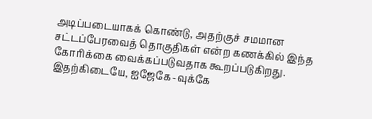அடிப்படையாகக் கொண்டு, அதற்குச் சமமான சட்டப்பேரவைத் தொகுதிகள் என்ற கணக்கில் இந்த கோரிக்கை வைக்கப்படுவதாக கூறப்படுகிறது. இதற்கிடையே, ஐஜேகே-வுக்கே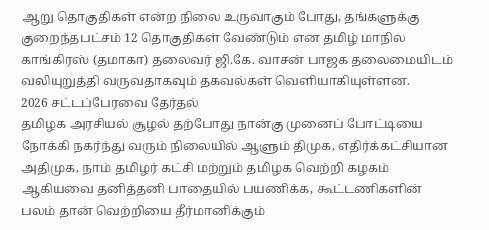ஆறு தொகுதிகள் என்ற நிலை உருவாகும் போது, தங்களுக்கு குறைந்தபட்சம் 12 தொகுதிகள் வேண்டும் என தமிழ் மாநில காங்கிரஸ் (தமாகா) தலைவர் ஜி.கே. வாசன் பாஜக தலைமையிடம் வலியுறுத்தி வருவதாகவும் தகவல்கள் வெளியாகியுள்ளன.
2026 சட்டப்பேரவை தேர்தல்
தமிழக அரசியல் சூழல் தற்போது நான்கு முனைப் போட்டியை நோக்கி நகர்ந்து வரும் நிலையில் ஆளும் திமுக, எதிர்க்கட்சியான அதிமுக, நாம் தமிழர் கட்சி மற்றும் தமிழக வெற்றி கழகம் ஆகியவை தனித்தனி பாதையில் பயணிக்க, கூட்டணிகளின் பலம் தான் வெற்றியை தீர்மானிக்கும்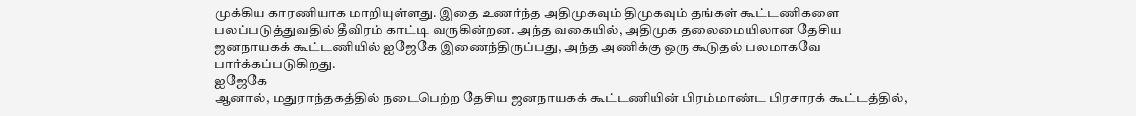முக்கிய காரணியாக மாறியுள்ளது. இதை உணர்ந்த அதிமுகவும் திமுகவும் தங்கள் கூட்டணிகளை பலப்படுத்துவதில் தீவிரம் காட்டி வருகின்றன. அந்த வகையில், அதிமுக தலைமையிலான தேசிய ஜனநாயகக் கூட்டணியில் ஐஜேகே இணைந்திருப்பது, அந்த அணிக்கு ஒரு கூடுதல் பலமாகவே பார்க்கப்படுகிறது.
ஐஜேகே
ஆனால், மதுராந்தகத்தில் நடைபெற்ற தேசிய ஜனநாயகக் கூட்டணியின் பிரம்மாண்ட பிரசாரக் கூட்டத்தில்,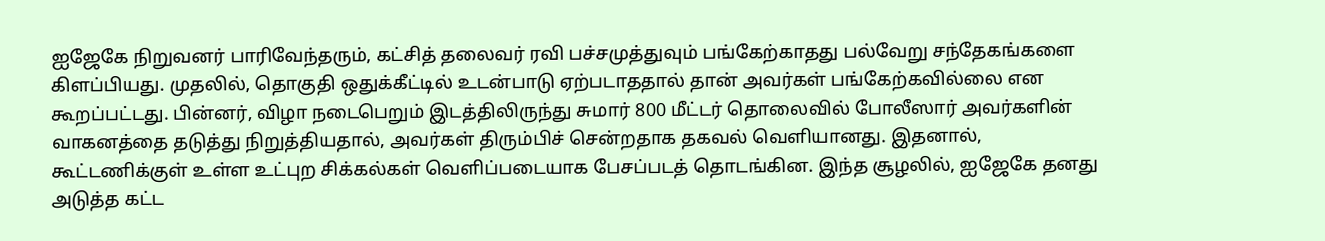ஐஜேகே நிறுவனர் பாரிவேந்தரும், கட்சித் தலைவர் ரவி பச்சமுத்துவும் பங்கேற்காதது பல்வேறு சந்தேகங்களை கிளப்பியது. முதலில், தொகுதி ஒதுக்கீட்டில் உடன்பாடு ஏற்படாததால் தான் அவர்கள் பங்கேற்கவில்லை என கூறப்பட்டது. பின்னர், விழா நடைபெறும் இடத்திலிருந்து சுமார் 800 மீட்டர் தொலைவில் போலீஸார் அவர்களின் வாகனத்தை தடுத்து நிறுத்தியதால், அவர்கள் திரும்பிச் சென்றதாக தகவல் வெளியானது. இதனால், கூட்டணிக்குள் உள்ள உட்புற சிக்கல்கள் வெளிப்படையாக பேசப்படத் தொடங்கின. இந்த சூழலில், ஐஜேகே தனது அடுத்த கட்ட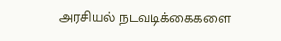அரசியல் நடவடிக்கைகளை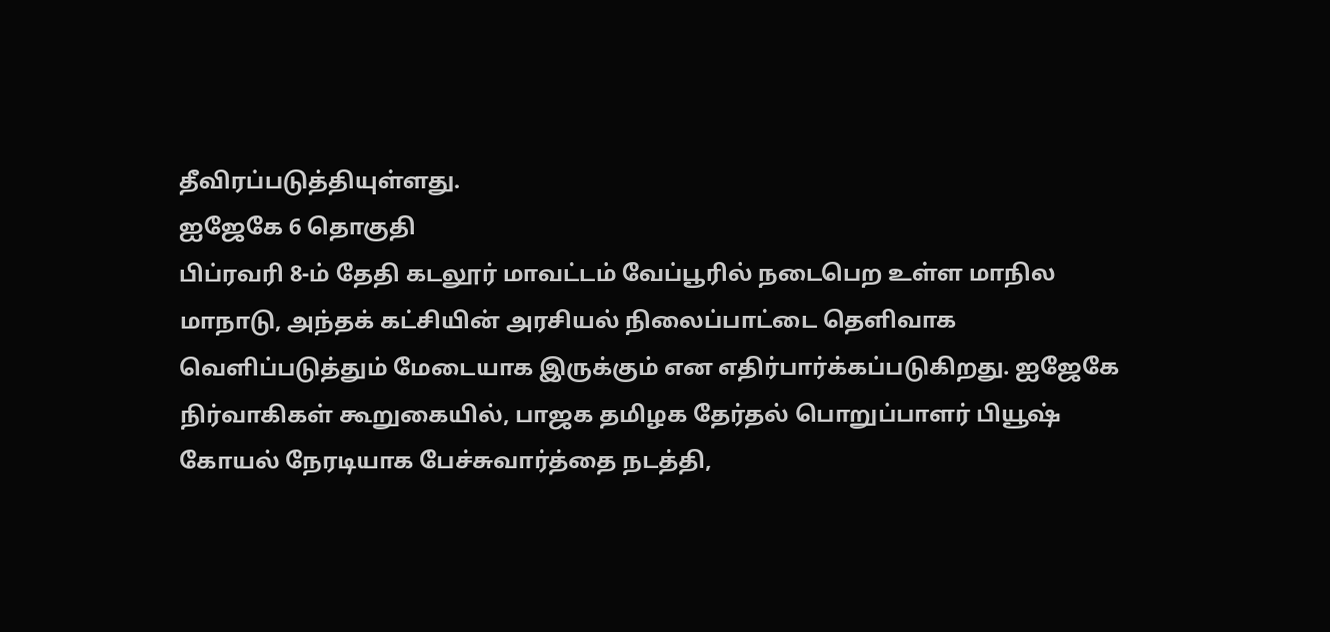தீவிரப்படுத்தியுள்ளது.
ஐஜேகே 6 தொகுதி
பிப்ரவரி 8-ம் தேதி கடலூர் மாவட்டம் வேப்பூரில் நடைபெற உள்ள மாநில மாநாடு, அந்தக் கட்சியின் அரசியல் நிலைப்பாட்டை தெளிவாக வெளிப்படுத்தும் மேடையாக இருக்கும் என எதிர்பார்க்கப்படுகிறது. ஐஜேகே நிர்வாகிகள் கூறுகையில், பாஜக தமிழக தேர்தல் பொறுப்பாளர் பியூஷ் கோயல் நேரடியாக பேச்சுவார்த்தை நடத்தி,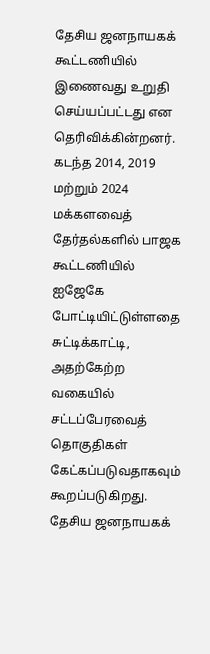தேசிய ஜனநாயகக் கூட்டணியில் இணைவது உறுதி செய்யப்பட்டது என தெரிவிக்கின்றனர். கடந்த 2014, 2019 மற்றும் 2024 மக்களவைத் தேர்தல்களில் பாஜக கூட்டணியில் ஐஜேகே போட்டியிட்டுள்ளதை சுட்டிக்காட்டி, அதற்கேற்ற வகையில் சட்டப்பேரவைத் தொகுதிகள் கேட்கப்படுவதாகவும் கூறப்படுகிறது.
தேசிய ஜனநாயகக்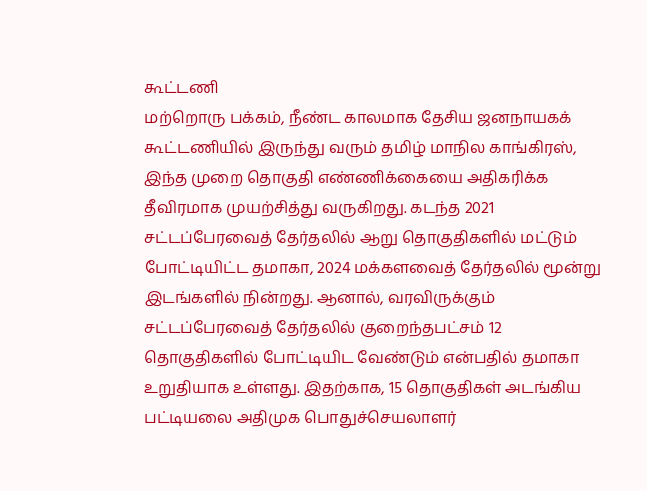கூட்டணி
மற்றொரு பக்கம், நீண்ட காலமாக தேசிய ஜனநாயகக் கூட்டணியில் இருந்து வரும் தமிழ் மாநில காங்கிரஸ், இந்த முறை தொகுதி எண்ணிக்கையை அதிகரிக்க தீவிரமாக முயற்சித்து வருகிறது. கடந்த 2021 சட்டப்பேரவைத் தேர்தலில் ஆறு தொகுதிகளில் மட்டும் போட்டியிட்ட தமாகா, 2024 மக்களவைத் தேர்தலில் மூன்று இடங்களில் நின்றது. ஆனால், வரவிருக்கும் சட்டப்பேரவைத் தேர்தலில் குறைந்தபட்சம் 12 தொகுதிகளில் போட்டியிட வேண்டும் என்பதில் தமாகா உறுதியாக உள்ளது. இதற்காக, 15 தொகுதிகள் அடங்கிய பட்டியலை அதிமுக பொதுச்செயலாளர்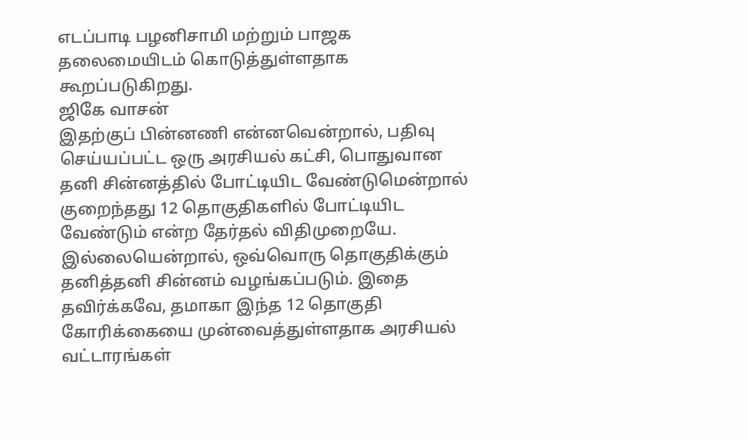எடப்பாடி பழனிசாமி மற்றும் பாஜக தலைமையிடம் கொடுத்துள்ளதாக கூறப்படுகிறது.
ஜிகே வாசன்
இதற்குப் பின்னணி என்னவென்றால், பதிவு செய்யப்பட்ட ஒரு அரசியல் கட்சி, பொதுவான தனி சின்னத்தில் போட்டியிட வேண்டுமென்றால் குறைந்தது 12 தொகுதிகளில் போட்டியிட வேண்டும் என்ற தேர்தல் விதிமுறையே. இல்லையென்றால், ஒவ்வொரு தொகுதிக்கும் தனித்தனி சின்னம் வழங்கப்படும். இதை தவிர்க்கவே, தமாகா இந்த 12 தொகுதி கோரிக்கையை முன்வைத்துள்ளதாக அரசியல் வட்டாரங்கள்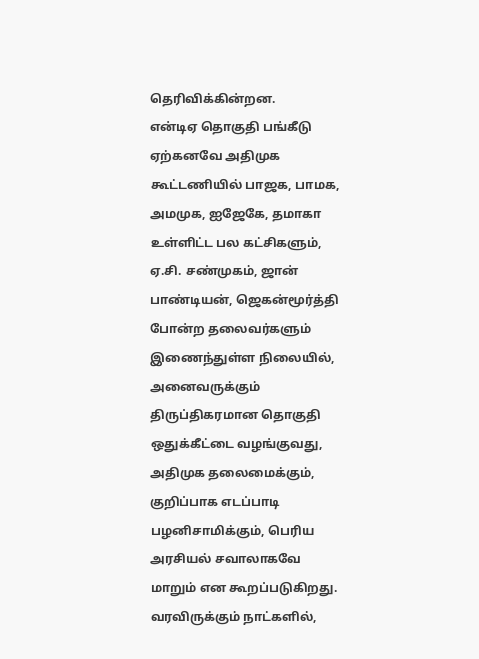தெரிவிக்கின்றன.
என்டிஏ தொகுதி பங்கீடு
ஏற்கனவே அதிமுக கூட்டணியில் பாஜக, பாமக, அமமுக, ஐஜேகே, தமாகா உள்ளிட்ட பல கட்சிகளும், ஏ.சி. சண்முகம், ஜான் பாண்டியன், ஜெகன்மூர்த்தி போன்ற தலைவர்களும் இணைந்துள்ள நிலையில், அனைவருக்கும் திருப்திகரமான தொகுதி ஒதுக்கீட்டை வழங்குவது, அதிமுக தலைமைக்கும், குறிப்பாக எடப்பாடி பழனிசாமிக்கும், பெரிய அரசியல் சவாலாகவே மாறும் என கூறப்படுகிறது. வரவிருக்கும் நாட்களில்,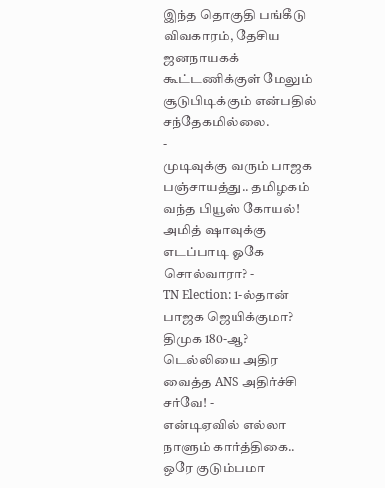இந்த தொகுதி பங்கீடு விவகாரம், தேசிய ஜனநாயகக் கூட்டணிக்குள் மேலும் சூடுபிடிக்கும் என்பதில் சந்தேகமில்லை.
-
முடிவுக்கு வரும் பாஜக பஞ்சாயத்து.. தமிழகம் வந்த பியூஸ் கோயல்! அமித் ஷாவுக்கு எடப்பாடி ஓகே சொல்வாரா? -
TN Election: 1-ல்தான் பாஜக ஜெயிக்குமா? திமுக 180-ஆ? டெல்லியை அதிர வைத்த ANS அதிர்ச்சி சர்வே! -
என்டிஏவில் எல்லா நாளும் கார்த்திகை.. ஒரே குடும்பமா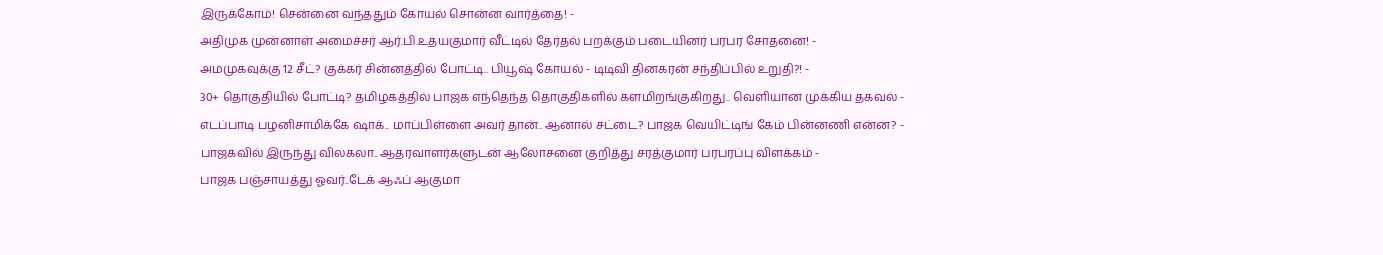இருக்கோம்! சென்னை வந்ததும் கோயல் சொன்ன வார்த்தை! -
அதிமுக முன்னாள் அமைச்சர் ஆர்.பி.உதயகுமார் வீட்டில் தேர்தல் பறக்கும் படையினர் பரபர சோதனை! -
அமமுகவுக்கு 12 சீட்? குக்கர் சின்னத்தில் போட்டி.. பியூஷ் கோயல் - டிடிவி தினகரன் சந்திப்பில் உறுதி?! -
30+ தொகுதியில் போட்டி? தமிழகத்தில் பாஜக எந்தெந்த தொகுதிகளில் களமிறங்குகிறது.. வெளியான முக்கிய தகவல் -
எடப்பாடி பழனிசாமிக்கே ஷாக்.. மாப்பிள்ளை அவர் தான்.. ஆனால் சட்டை? பாஜக வெயிட்டிங் கேம் பின்னணி என்ன? -
பாஜகவில் இருந்து விலகலா.. ஆதரவாளர்களுடன் ஆலோசனை குறித்து சரத்குமார் பரபரப்பு விளக்கம் -
பாஜக பஞ்சாயத்து ஓவர்..டேக் ஆஃப் ஆகுமா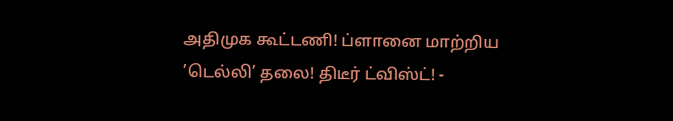அதிமுக கூட்டணி! ப்ளானை மாற்றிய ’டெல்லி’ தலை! திடீர் ட்விஸ்ட்! -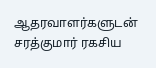ஆதரவாளர்களுடன் சரத்குமார் ரகசிய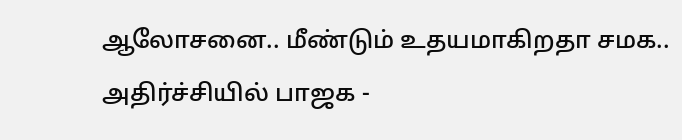ஆலோசனை.. மீண்டும் உதயமாகிறதா சமக.. அதிர்ச்சியில் பாஜக -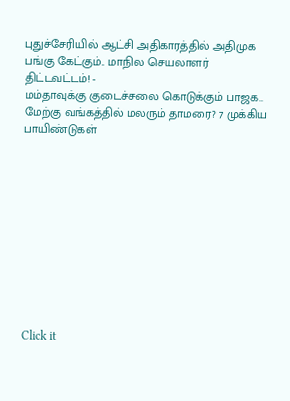புதுச்சேரியில் ஆட்சி அதிகாரத்தில் அதிமுக பங்கு கேட்கும்.. மாநில செயலாளர் திட்டவட்டம்! -
மம்தாவுக்கு குடைச்சலை கொடுக்கும் பாஜக.. மேற்கு வங்கத்தில் மலரும் தாமரை? 7 முக்கிய பாயிண்டுகள்











Click it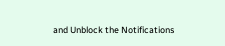and Unblock the Notifications